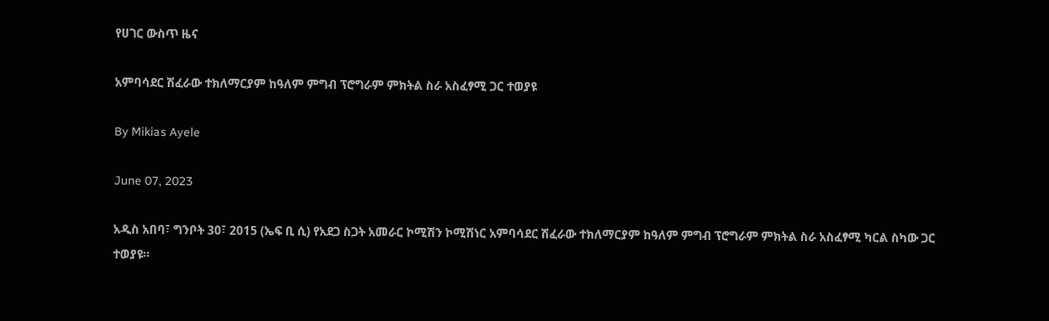የሀገር ውስጥ ዜና

አምባሳደር ሽፈራው ተክለማርያም ከዓለም ምግብ ፕሮግራም ምክትል ስራ አስፈፃሚ ጋር ተወያዩ

By Mikias Ayele

June 07, 2023

አዲስ አበባ፣ ግንቦት 30፣ 2015 (ኤፍ ቢ ሲ) የአደጋ ስጋት አመራር ኮሚሽን ኮሚሽነር አምባሳደር ሽፈራው ተክለማርያም ከዓለም ምግብ ፕሮግራም ምክትል ስራ አስፈፃሚ ካርል ስካው ጋር ተወያዩ።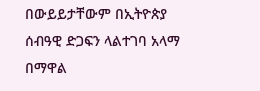በውይይታቸውም በኢትዮጵያ ሰብዓዊ ድጋፍን ላልተገባ አላማ በማዋል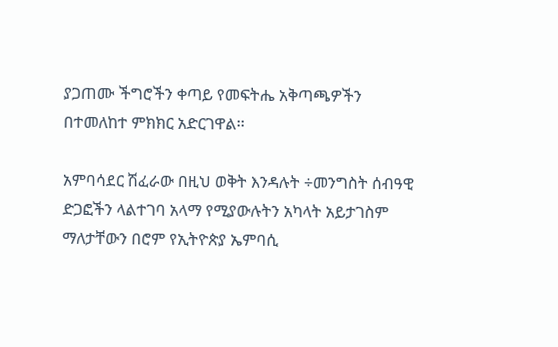ያጋጠሙ ችግሮችን ቀጣይ የመፍትሔ አቅጣጫዎችን በተመለከተ ምክክር አድርገዋል፡፡

አምባሳደር ሽፈራው በዚህ ወቅት እንዳሉት ÷መንግስት ሰብዓዊ ድጋፎችን ላልተገባ አላማ የሚያውሉትን አካላት አይታገስም ማለታቸውን በሮም የኢትዮጵያ ኤምባሲ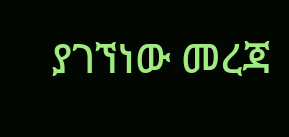ያገኘነው መረጃ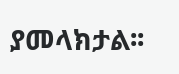ያመላክታል፡፡